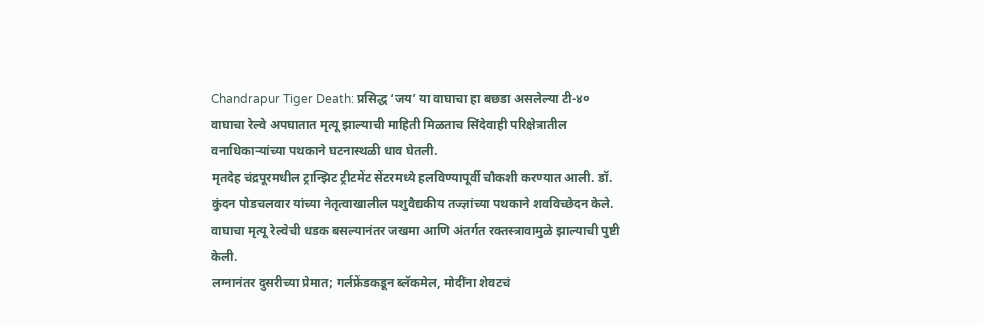Chandrapur Tiger Death: प्रसिद्ध ‘जय’ या वाघाचा हा बछडा असलेल्या टी-४० वाघाचा रेल्वे अपघातात मृत्यू झाल्याची माहिती मिळताच सिंदेवाही परिक्षेत्रातील वनाधिकाऱ्यांच्या पथकाने घटनास्थळी धाव घेतली.
मृतदेह चंद्रपूरमधील ट्रान्झिट ट्रीटमेंट सेंटरमध्ये हलविण्यापूर्वी चौकशी करण्यात आली. डॉ. कुंदन पोडचलवार यांच्या नेतृत्वाखालील पशुवैद्यकीय तज्ज्ञांच्या पथकाने शवविच्छेदन केले. वाघाचा मृत्यू रेल्वेची धडक बसल्यानंतर जखमा आणि अंतर्गत रक्तस्त्रावामुळे झाल्याची पुष्टी केली.
लग्नानंतर दुसरीच्या प्रेमात; गर्लफ्रेंडकडून ब्लॅकमेल, मोदींना शेवटचं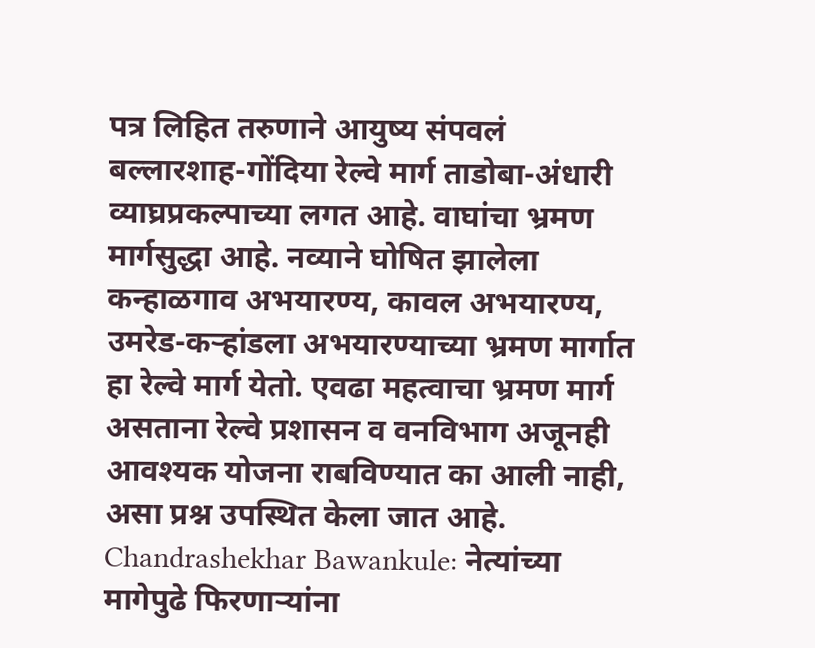पत्र लिहित तरुणाने आयुष्य संपवलं
बल्लारशाह-गोंदिया रेल्वे मार्ग ताडोबा-अंधारी व्याघ्रप्रकल्पाच्या लगत आहे. वाघांचा भ्रमण मार्गसुद्धा आहे. नव्याने घोषित झालेला कन्हाळगाव अभयारण्य, कावल अभयारण्य, उमरेड-कऱ्हांडला अभयारण्याच्या भ्रमण मार्गात हा रेल्वे मार्ग येतो. एवढा महत्वाचा भ्रमण मार्ग असताना रेल्वे प्रशासन व वनविभाग अजूनही आवश्यक योजना राबविण्यात का आली नाही, असा प्रश्न उपस्थित केला जात आहे.
Chandrashekhar Bawankule: नेत्यांच्या मागेपुढे फिरणाऱ्यांना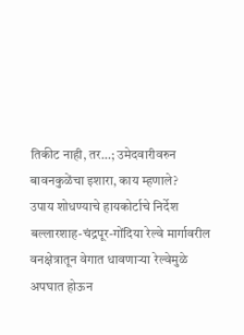तिकीट नाही, तर…; उमेदवारीवरुन बावनकुळेंचा इशारा, काय म्हणाले?
उपाय शोधण्याचे हायकोर्टाचे निर्देश
बल्लारशाह-चंद्रपूर-गोंदिया रेल्वे मार्गावरील वनक्षेत्रातून वेगात धावणाऱ्या रेल्वेमुळे अपघात होऊन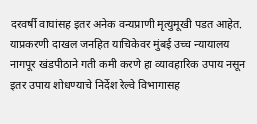दरवर्षी वाघांसह इतर अनेक वन्यप्राणी मृत्युमूखी पडत आहेत. याप्रकरणी दाखल जनहित याचिकेवर मुंबई उच्च न्यायालय नागपूर खंडपीठाने गती कमी करणे हा व्यावहारिक उपाय नसून इतर उपाय शोधण्याचे निर्देश रेल्वे विभागासह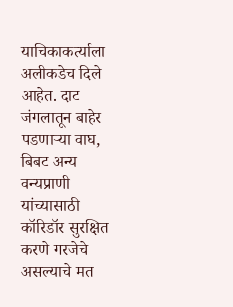याचिकाकर्त्याला अलीकडेच दिले आहेत. दाट जंगलातून बाहेर पडणाऱ्या वाघ, बिबट अन्य वन्यप्राणी यांच्यासाठी कॉरिडॉर सुरक्षित करणे गरजेचे असल्याचे मत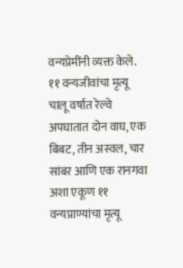वन्यप्रेमींनी व्यक्त केले.
११ वन्यजीवांचा मृत्यू
चालू वर्षात रेल्वे अपघातात दोन वाघ, एक बिबट, तीन अस्वल, चार सांबर आणि एक रानगवा अशा एकूण ११ वन्यप्राण्यांचा मृत्यू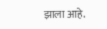झाला आहे.